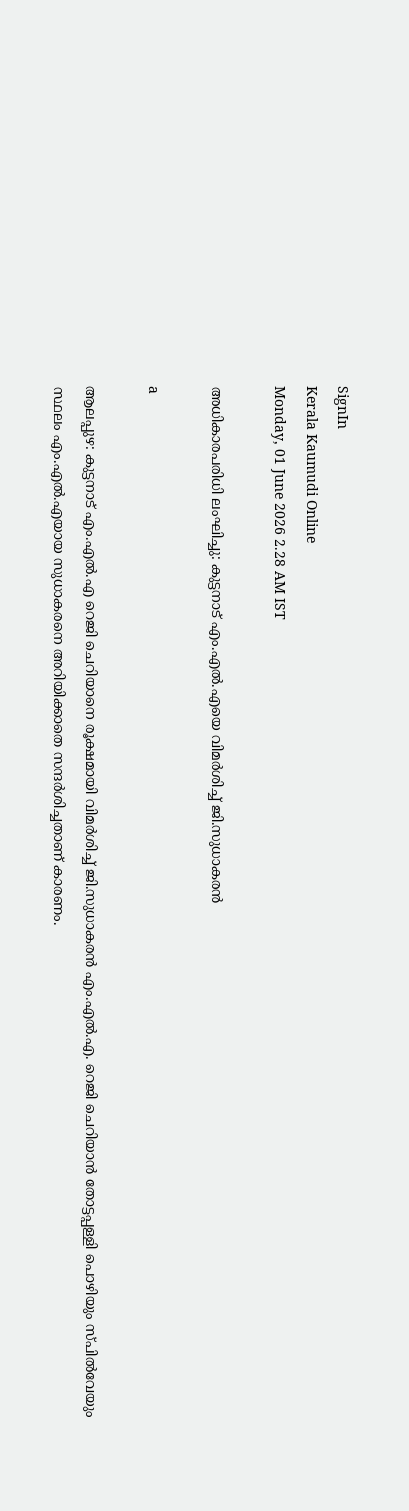SignIn
Kerala Kaumudi Online
Monday, 01 June 2026 2.28 AM IST

അധികാരപരിധി ലംഘിച്ചു: കുട്ടനാട് എം.എൽ.എയെ വിമർശിച്ച് ജി.സുധാകരൻ

a

ആലപ്പുഴ: കുട്ടനാട് എം.എൽ.എ റെജി ചെറിയാനെ രൂക്ഷമായി വിമർശിച്ച് ജി.സുധാകരൻ എം.എൽ.എ. റെജി ചെറിയാൻ തോട്ടപ്പള്ളി പൊഴിയും സ്പിൽവേയും സ്ഥലം എം.എൽ.എയായ സുധാകരനെ അറിയിക്കാതെ സന്ദർശിച്ചതാണ് കാരണം.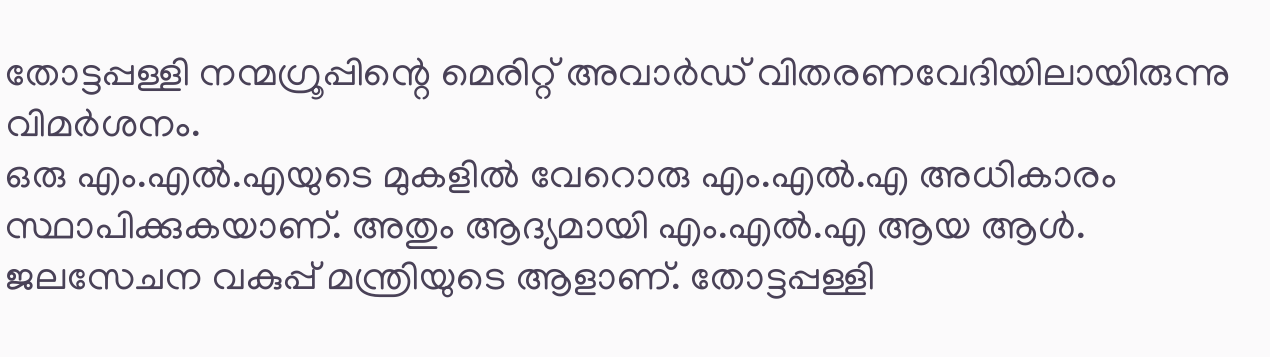തോട്ടപ്പള്ളി നന്മഗ്രൂപ്പിന്റെ മെരിറ്റ് അവാർഡ് വിതരണവേദിയിലായിരുന്നു വിമർശനം.
ഒരു എം.എൽ.എയുടെ മുകളിൽ വേറൊരു എം.എൽ.എ അധികാരം സ്ഥാപിക്കുകയാണ്. അതും ആദ്യമായി എം.എൽ.എ ആയ ആൾ. ജലസേചന വകുപ്പ് മന്ത്രിയുടെ ആളാണ്. തോട്ടപ്പള്ളി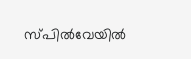സ്പിൽവേയിൽ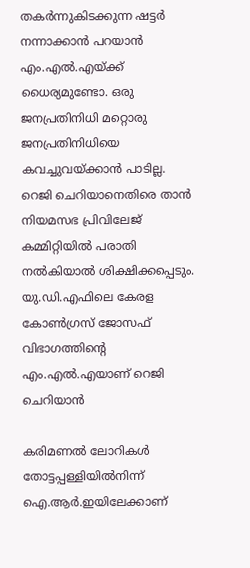തകർന്നുകിടക്കുന്ന ഷട്ടർ നന്നാക്കാൻ പറയാൻ എം.എൽ.എയ്ക്ക് ധൈര്യമുണ്ടോ. ഒരു ജനപ്രതിനിധി മറ്റൊരു ജനപ്രതിനിധിയെ കവച്ചുവയ്ക്കാൻ പാടില്ല. റെജി ചെറിയാനെതിരെ താൻ നിയമസഭ പ്രിവിലേജ് കമ്മിറ്റിയിൽ പരാതി നൽകിയാൽ ശിക്ഷിക്കപ്പെടും. യു.ഡി.എഫിലെ കേരള കോൺഗ്രസ് ജോസഫ് വിഭാഗത്തിന്റെ എം.എൽ.എയാണ് റെജി ചെറിയാൻ

കരിമണൽ ലോറികൾ തോട്ടപ്പള്ളിയിൽനിന്ന് ഐ.ആർ.ഇയിലേക്കാണ്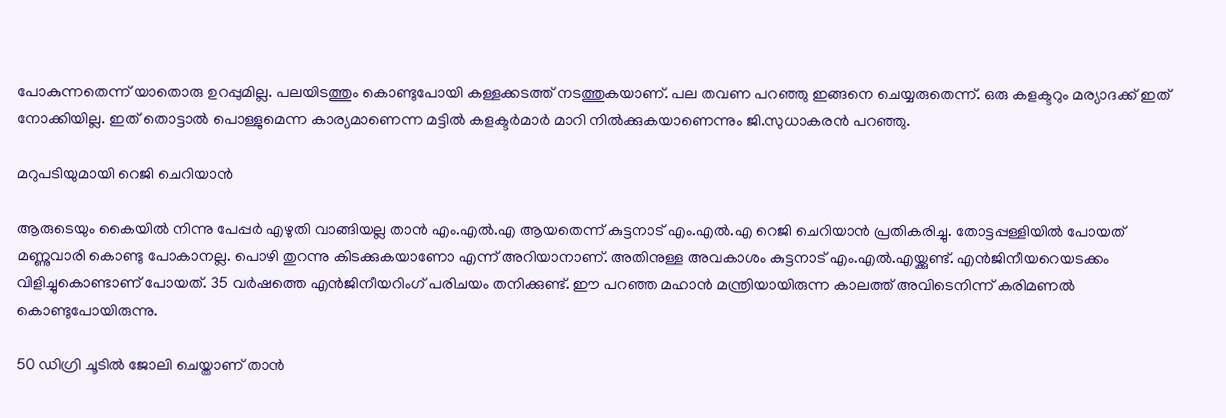പോകുന്നതെന്ന് യാതൊരു ഉറപ്പുമില്ല. പലയിടത്തും കൊണ്ടുപോയി കള്ളക്കടത്ത് നടത്തുകയാണ്. പല തവണ പറഞ്ഞു ഇങ്ങനെ ചെയ്യരുതെന്ന്. ഒരു കളക്ടറും മര്യാദക്ക് ഇത് നോക്കിയില്ല. ഇത് തൊട്ടാൽ പൊള്ളുമെന്ന കാര്യമാണെന്ന മട്ടിൽ കളക്ടർമാർ മാറി നിൽക്കുകയാണെന്നും ജി.സുധാകരൻ പറഞ്ഞു.

മറുപടിയുമായി റെജി ചെറിയാൻ

ആരുടെയും കൈയിൽ നിന്നു പേപ്പർ എഴുതി വാങ്ങിയല്ല താൻ എം.എൽ.എ ആയതെന്ന് കുട്ടനാട് എം.എൽ.എ റെജി ചെറിയാൻ പ്രതികരിച്ചു. തോട്ടപ്പള്ളിയിൽ പോയത് മണ്ണുവാരി കൊണ്ടു പോകാനല്ല. പൊഴി തുറന്നു കിടക്കുകയാണോ എന്ന് അറിയാനാണ്. അതിനുള്ള അവകാശം കുട്ടനാട് എം.എൽ.എയ്ക്കുണ്ട്. എൻജിനീയറെയടക്കം വിളിച്ചുകൊണ്ടാണ് പോയത്. 35 വർഷത്തെ എൻജിനീയറിംഗ് പരിചയം തനിക്കുണ്ട്. ഈ പറഞ്ഞ മഹാൻ മന്ത്രിയായിരുന്ന കാലത്ത് അവിടെനിന്ന് കരിമണൽ കൊണ്ടുപോയിരുന്നു.

50 ഡിഗ്രി ചൂടിൽ ജോലി ചെയ്താണ് താൻ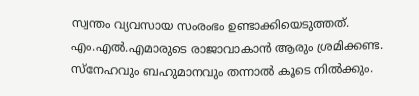സ്വന്തം വ്യവസായ സംരംഭം ഉണ്ടാക്കിയെടുത്തത്. എം.എൽ.എമാരുടെ രാജാവാകാൻ ആരും ശ്രമിക്കണ്ട. സ്നേഹവും ബഹുമാനവും തന്നാൽ കൂടെ നിൽക്കും.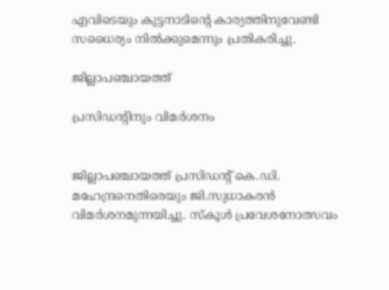എവിടെയും കുട്ടനാടിന്റെ കാര്യത്തിനുവേണ്ടി സധൈര്യം നിൽക്കുമെന്നും പ്രതികരിച്ചു.

ജില്ലാപഞ്ചായത്ത്

പ്രസിഡന്റിനും വിമർശനം


ജില്ലാപഞ്ചായത്ത് പ്രസിഡന്റ് കെ.ഡി. മഹേന്ദ്രനെതിരെയും ജി.സുധാകരൻ വിമർശനമുന്നയിച്ചു. സ്കൂൾ പ്രവേശനോത്സവം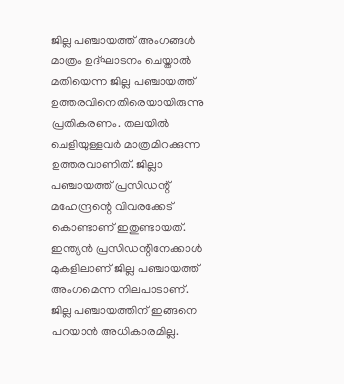ജില്ല പഞ്ചായത്ത് അംഗങ്ങൾ മാത്രം ഉദ്ഘാടനം ചെയ്താൽ മതിയെന്ന ജില്ല പഞ്ചായത്ത് ഉത്തരവിനെതിരെയായിരുന്നു പ്രതികരണം. തലയിൽ ചെളിയുള്ളവർ മാത്രമിറക്കുന്ന ഉത്തരവാണിത്. ജില്ലാ പഞ്ചായത്ത് പ്രസിഡന്റ് മഹേന്ദ്രന്റെ വിവരക്കേട് കൊണ്ടാണ് ഇതുണ്ടായത്. ഇന്ത്യൻ പ്രസിഡന്റിനേക്കാൾ മുകളിലാണ് ജില്ല പഞ്ചായത്ത് അംഗമെന്ന നിലപാടാണ്‌. ജില്ല പഞ്ചായത്തിന് ഇങ്ങനെ പറയാൻ അധികാരമില്ല.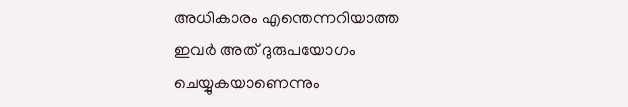അധികാരം എന്തെന്നറിയാത്ത ഇവർ അത് ദുരുപയോഗം ചെയ്യുകയാണെന്നും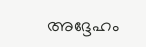അദ്ദേഹം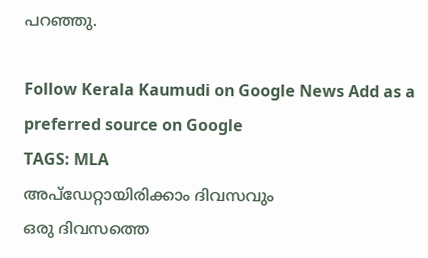പറഞ്ഞു.

Follow Kerala Kaumudi on Google News Add as a preferred source on Google
TAGS: MLA
അപ്ഡേറ്റായിരിക്കാം ദിവസവും
ഒരു ദിവസത്തെ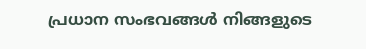പ്രധാന സംഭവങ്ങൾ നിങ്ങളുടെ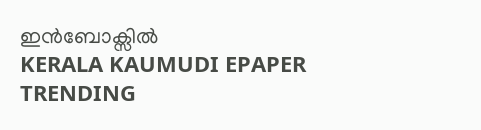ഇൻബോക്സിൽ
KERALA KAUMUDI EPAPER
TRENDING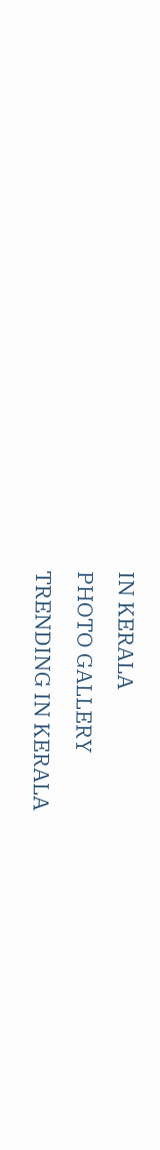IN KERALA
PHOTO GALLERY
TRENDING IN KERALA